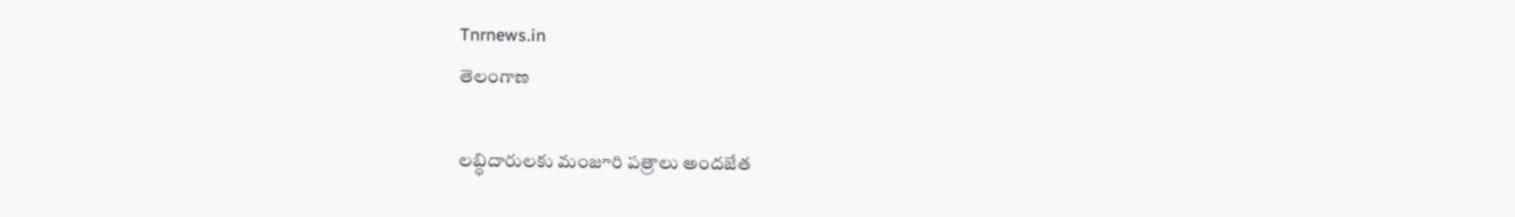Tnrnews.in
తెలంగాణ

లబ్ధిదారులకు మంజూరి పత్రాలు అందజేత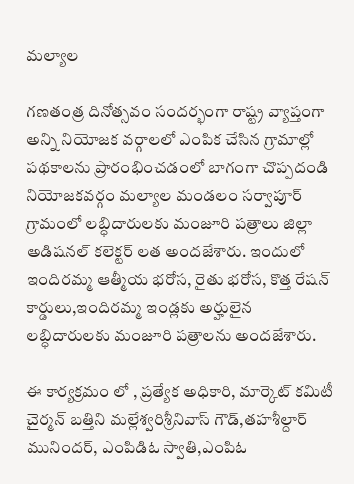మల్యాల

గణతంత్ర దినోత్సవం సందర్భంగా రాష్ట్ర వ్యాప్తంగా అన్ని నియోజక వర్గాలలో ఎంపిక చేసిన గ్రామాల్లో పథకాలను ప్రారంభించడంలో బాగంగా చొప్పదండి నియోజకవర్గం మల్యాల మండలం సర్వాపూర్ గ్రామంలో లబ్ధిదారులకు మంజూరి పత్రాలు జిల్లా అడిషనల్ కలెక్టర్ లత అందజేశారు. ఇందులో ఇందిరమ్మ ఆత్మీయ భరోస, రైతు భరోస, కొత్త రేషన్ కార్డులు,ఇందిరమ్మ ఇండ్లకు అర్హులైన లబ్ధిదారులకు మంజూరి పత్రాలను అందజేశారు.

ఈ కార్యక్రమం లో , ప్రత్యేక అధికారి, మార్కెట్ కమిటీ చైర్మన్ బత్తిని మల్లేశ్వరిశ్రీనివాస్ గౌడ్,తహశీల్దార్ మునిందర్, ఎంపిడిఓ స్వాతి,ఎంపిఓ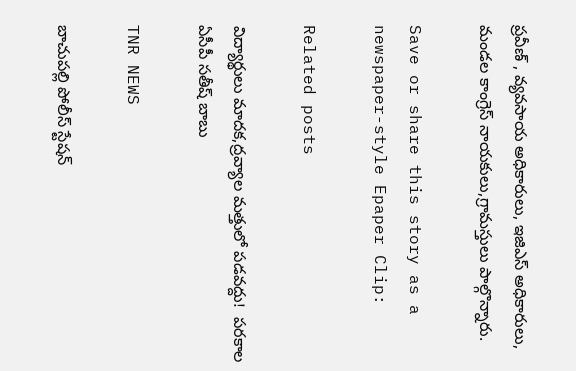ప్రవీణ్ , వ్యవసాయ అధికారులు, ఇజిఎస్ అధికారులు, మండల కాంగ్రెస్ నాయకులు,గ్రామస్తులు పాల్గొన్నారు.

Save or share this story as a newspaper-style Epaper Clip:

Related posts

విద్యార్థులు మాదక,ద్రవ్యాల మత్తులో పడవద్దు!  పరకాల ఏసీపీ సతీష్ బాబు

TNR NEWS

బాచుపల్లి పోలీస్ స్టేషన్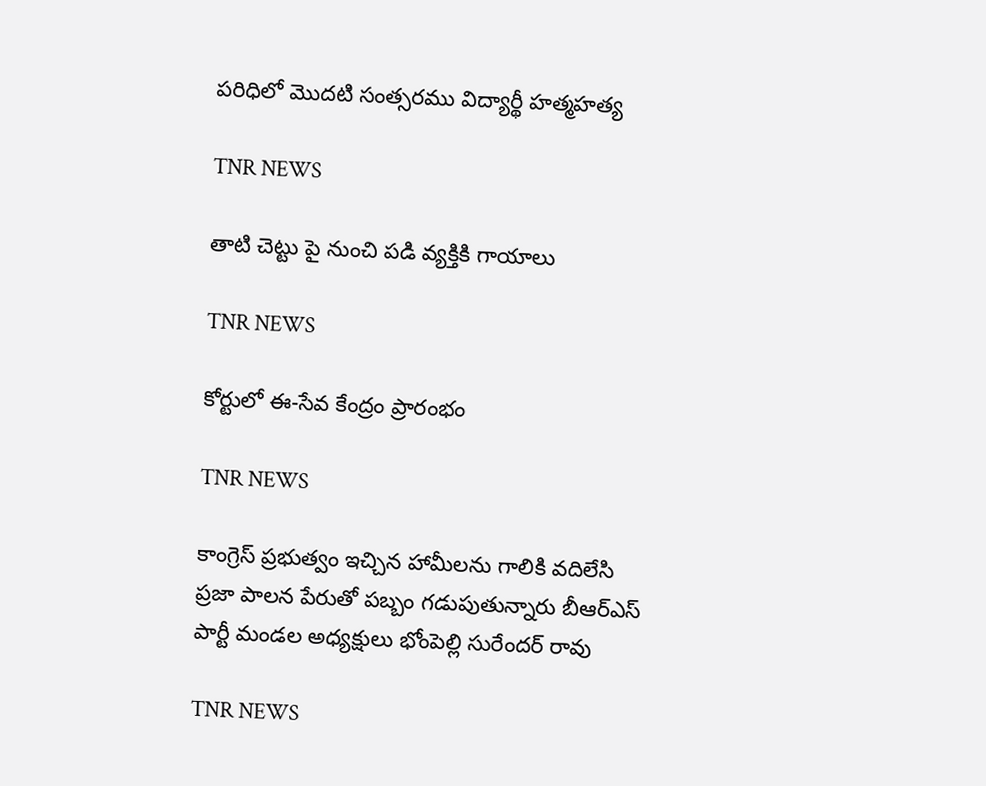పరిధిలో మొదటి సంత్సరము విద్యార్థీ హత్మహత్య

TNR NEWS

తాటి చెట్టు పై నుంచి పడి వ్యక్తికి గాయాలు

TNR NEWS

కోర్టులో ఈ-సేవ కేంద్రం ప్రారంభం

TNR NEWS

కాంగ్రెస్ ప్రభుత్వం ఇచ్చిన హామీలను గాలికి వదిలేసి ప్రజా పాలన పేరుతో పబ్బం గడుపుతున్నారు బీఆర్ఎస్ పార్టీ మండల అధ్యక్షులు భోంపెల్లి సురేందర్ రావు

TNR NEWS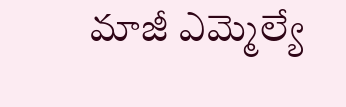మాజీ ఎమ్మెల్యే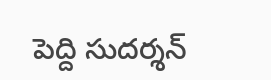పెద్ది సుద‌ర్శ‌న్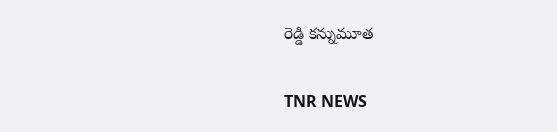రెడ్డి క‌న్నుమూత

TNR NEWS